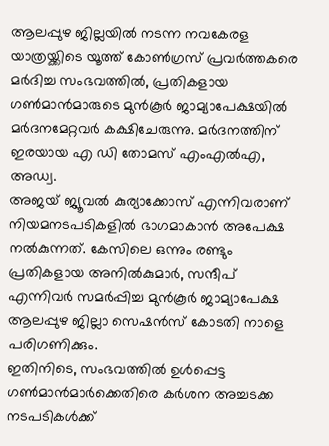ആലപ്പുഴ ജില്ലയിൽ നടന്ന നവകേരള യാത്രയ്ക്കിടെ യൂത്ത് കോൺഗ്രസ് പ്രവർത്തകരെ മർദിച്ച സംഭവത്തിൽ, പ്രതികളായ ഗൺമാൻമാരുടെ മുൻകൂർ ജാമ്യാപേക്ഷയിൽ മർദനമേറ്റവർ കക്ഷിചേരുന്നു. മർദനത്തിന് ഇരയായ എ ഡി തോമസ് എംഎൽഎ, അഡ്വ.
അജയ് ജ്യൂവൽ കുര്യാക്കോസ് എന്നിവരാണ് നിയമനടപടികളിൽ ഭാഗമാകാൻ അപേക്ഷ നൽകുന്നത്. കേസിലെ ഒന്നും രണ്ടും പ്രതികളായ അനിൽകുമാർ, സന്ദീപ് എന്നിവർ സമർപ്പിച്ച മുൻകൂർ ജാമ്യാപേക്ഷ ആലപ്പുഴ ജില്ലാ സെഷൻസ് കോടതി നാളെ പരിഗണിക്കും.
ഇതിനിടെ, സംഭവത്തിൽ ഉൾപ്പെട്ട ഗൺമാൻമാർക്കെതിരെ കർശന അച്ചടക്ക നടപടികൾക്ക്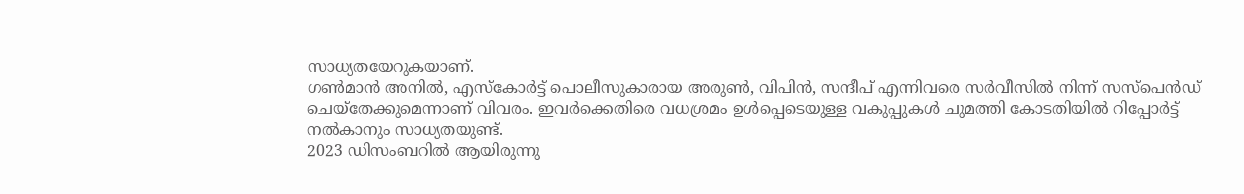സാധ്യതയേറുകയാണ്.
ഗൺമാൻ അനിൽ, എസ്കോർട്ട് പൊലീസുകാരായ അരുൺ, വിപിൻ, സന്ദീപ് എന്നിവരെ സർവീസിൽ നിന്ന് സസ്പെൻഡ് ചെയ്തേക്കുമെന്നാണ് വിവരം. ഇവർക്കെതിരെ വധശ്രമം ഉൾപ്പെടെയുള്ള വകുപ്പുകൾ ചുമത്തി കോടതിയിൽ റിപ്പോർട്ട് നൽകാനും സാധ്യതയുണ്ട്.
2023 ഡിസംബറിൽ ആയിരുന്നു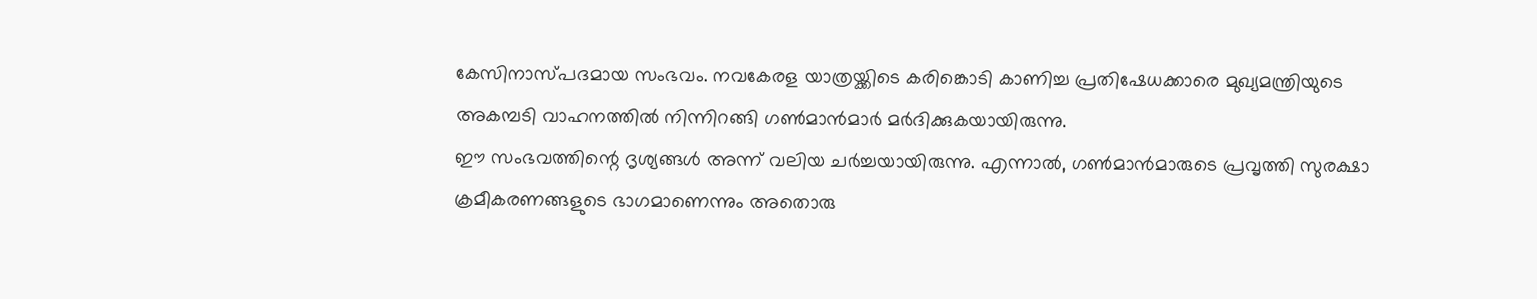കേസിനാസ്പദമായ സംഭവം. നവകേരള യാത്രയ്ക്കിടെ കരിങ്കൊടി കാണിച്ച പ്രതിഷേധക്കാരെ മുഖ്യമന്ത്രിയുടെ അകമ്പടി വാഹനത്തിൽ നിന്നിറങ്ങി ഗൺമാൻമാർ മർദിക്കുകയായിരുന്നു.
ഈ സംഭവത്തിന്റെ ദൃശ്യങ്ങൾ അന്ന് വലിയ ചർച്ചയായിരുന്നു. എന്നാൽ, ഗൺമാൻമാരുടെ പ്രവൃത്തി സുരക്ഷാ ക്രമീകരണങ്ങളുടെ ഭാഗമാണെന്നും അതൊരു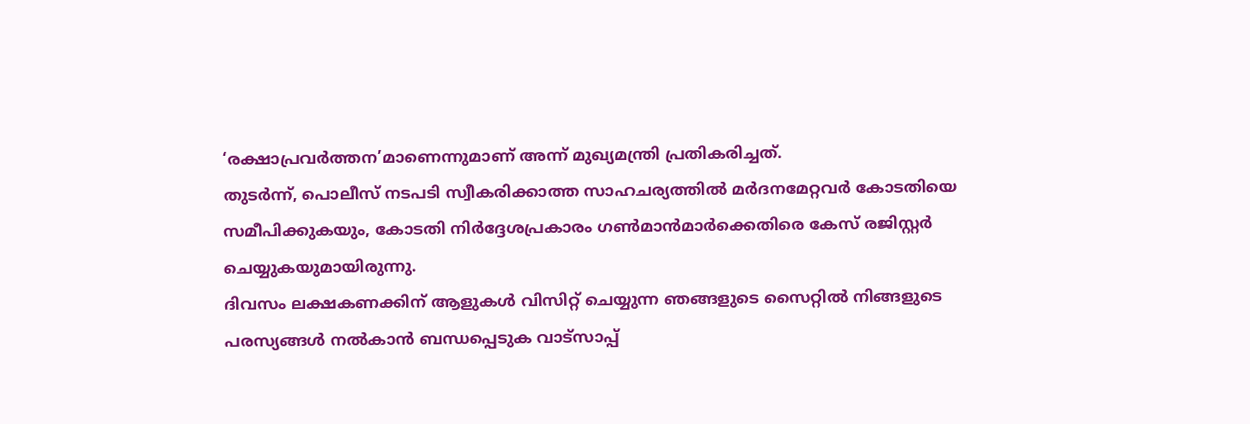‘രക്ഷാപ്രവർത്തന’മാണെന്നുമാണ് അന്ന് മുഖ്യമന്ത്രി പ്രതികരിച്ചത്.
തുടർന്ന്, പൊലീസ് നടപടി സ്വീകരിക്കാത്ത സാഹചര്യത്തിൽ മർദനമേറ്റവർ കോടതിയെ സമീപിക്കുകയും, കോടതി നിർദ്ദേശപ്രകാരം ഗൺമാൻമാർക്കെതിരെ കേസ് രജിസ്റ്റർ ചെയ്യുകയുമായിരുന്നു.
ദിവസം ലക്ഷകണക്കിന് ആളുകൾ വിസിറ്റ് ചെയ്യുന്ന ഞങ്ങളുടെ സൈറ്റിൽ നിങ്ങളുടെ പരസ്യങ്ങൾ നൽകാൻ ബന്ധപ്പെടുക വാട്സാപ്പ്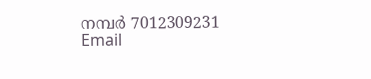നമ്പർ 7012309231 Email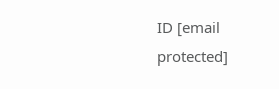ID [email protected]